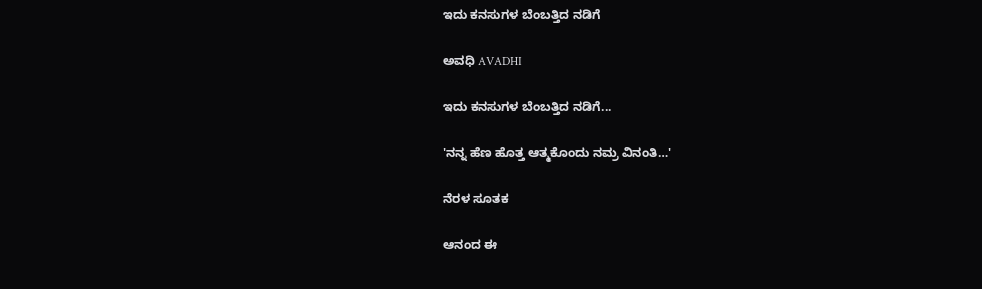ಇದು ಕನಸುಗಳ ಬೆಂಬತ್ತಿದ ನಡಿಗೆ‍

ಅವಧಿ AVADHI

ಇದು ಕನಸುಗಳ ಬೆಂಬತ್ತಿದ ನಡಿಗೆ...

'ನನ್ನ ಹೆಣ ಹೊತ್ತ ಆತ್ಮಕೊಂದು ನಮ್ರ ವಿನಂತಿ…'

ನೆರಳ ಸೂತಕ

ಆನಂದ ಈ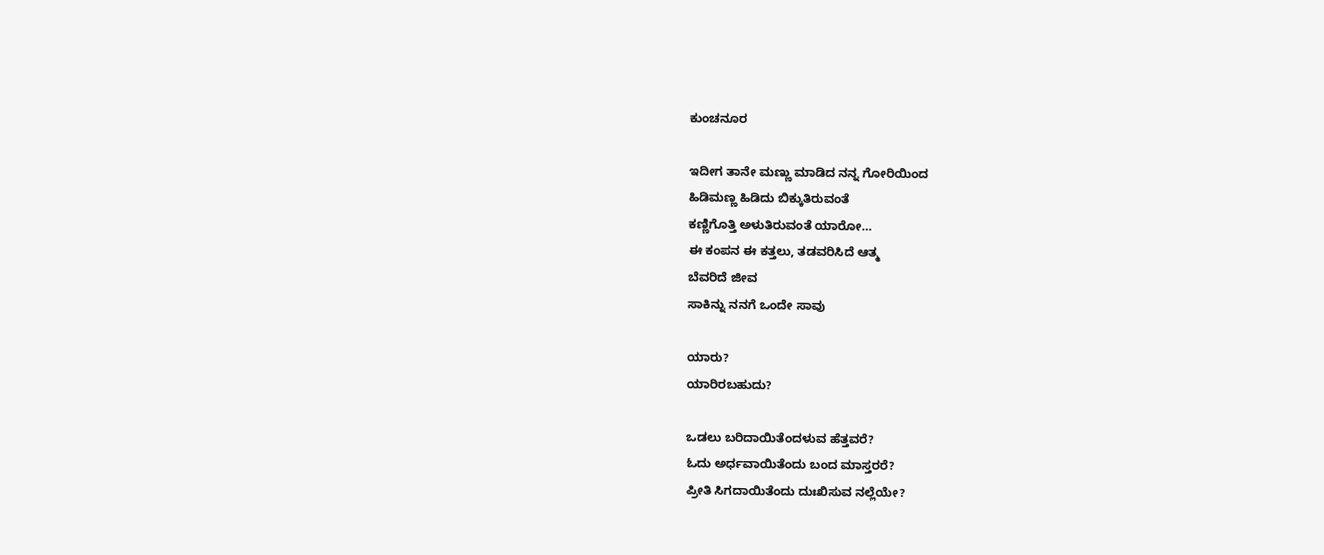ಕುಂಚನೂರ

ಇದೀಗ ತಾನೇ ಮಣ್ಣು ಮಾಡಿದ ನನ್ನ ಗೋರಿಯಿಂದ
ಹಿಡಿಮಣ್ಣ ಹಿಡಿದು ಬಿಕ್ಕುತಿರುವಂತೆ
ಕಣ್ಣಿಗೊತ್ತಿ ಅಳುತಿರುವಂತೆ ಯಾರೋ…
ಈ ಕಂಪನ ಈ ಕತ್ತಲು, ತಡವರಿಸಿದೆ ಆತ್ಮ
ಬೆವರಿದೆ ಜೀವ
ಸಾಕಿನ್ನು ನನಗೆ ಒಂದೇ ಸಾವು

ಯಾರು?
ಯಾರಿರಬಹುದು?

ಒಡಲು ಬರಿದಾಯಿತೆಂದಳುವ ಹೆತ್ತವರೆ?
ಓದು ಅರ್ಧವಾಯಿತೆಂದು ಬಂದ ಮಾಸ್ತರರೆ?
ಪ್ರೀತಿ ಸಿಗದಾಯಿತೆಂದು ದುಃಖಿಸುವ ನಲ್ಲೆಯೇ?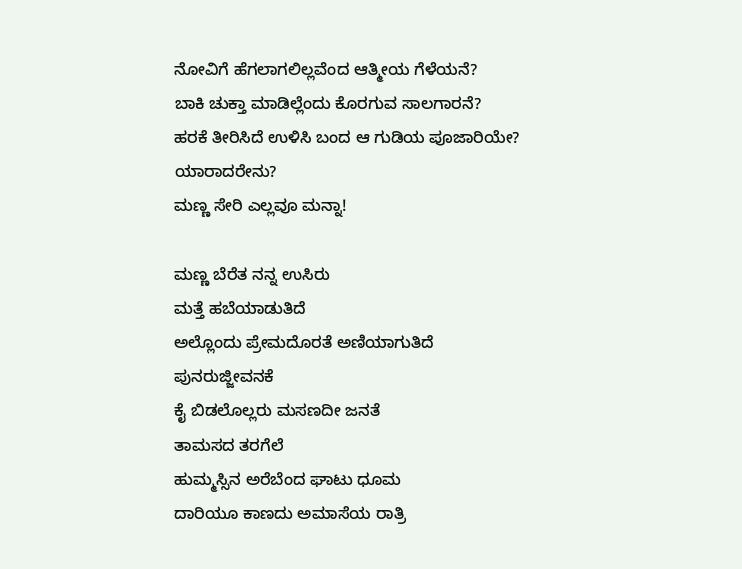ನೋವಿಗೆ ಹೆಗಲಾಗಲಿಲ್ಲವೆಂದ ಆತ್ಮೀಯ ಗೆಳೆಯನೆ?
ಬಾಕಿ ಚುಕ್ತಾ ಮಾಡಿಲ್ಲೆಂದು ಕೊರಗುವ ಸಾಲಗಾರನೆ?
ಹರಕೆ ತೀರಿಸಿದೆ ಉಳಿಸಿ ಬಂದ ಆ ಗುಡಿಯ ಪೂಜಾರಿಯೇ?
ಯಾರಾದರೇನು?
ಮಣ್ಣ ಸೇರಿ ಎಲ್ಲವೂ ಮನ್ನಾ!

ಮಣ್ಣ ಬೆರೆತ ನನ್ನ ಉಸಿರು
ಮತ್ತೆ ಹಬೆಯಾಡುತಿದೆ
ಅಲ್ಲೊಂದು ಪ್ರೇಮದೊರತೆ ಅಣಿಯಾಗುತಿದೆ
ಪುನರುಜ್ಜೀವನಕೆ
ಕೈ ಬಿಡಲೊಲ್ಲರು ಮಸಣದೀ ಜನತೆ
ತಾಮಸದ ತರಗೆಲೆ
ಹುಮ್ಮಸ್ಸಿನ ಅರೆಬೆಂದ ಘಾಟು ಧೂಮ
ದಾರಿಯೂ ಕಾಣದು ಅಮಾಸೆಯ ರಾತ್ರಿ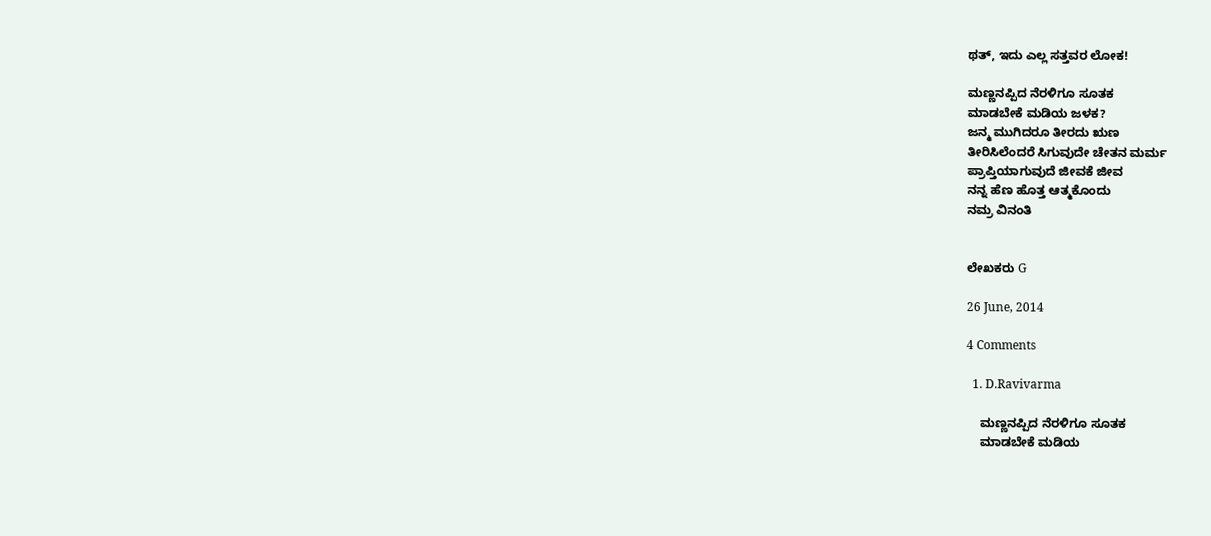ಥತ್, ಇದು ಎಲ್ಲ ಸತ್ತವರ ಲೋಕ!

ಮಣ್ಣನಪ್ಪಿದ ನೆರಳಿಗೂ ಸೂತಕ
ಮಾಡಬೇಕೆ ಮಡಿಯ ಜಳಕ?
ಜನ್ಮ ಮುಗಿದರೂ ತೀರದು ಋಣ
ತೀರಿಸಿಲೆಂದರೆ ಸಿಗುವುದೇ ಚೇತನ ಮರ್ಮ
ಪ್ರಾಪ್ತಿಯಾಗುವುದೆ ಜೀವಕೆ ಜೀವ
ನನ್ನ ಹೆಣ ಹೊತ್ತ ಆತ್ಮಕೊಂದು
ನಮ್ರ ವಿನಂತಿ


ಲೇಖಕರು G

26 June, 2014

4 Comments

  1. D.Ravivarma

    ಮಣ್ಣನಪ್ಪಿದ ನೆರಳಿಗೂ ಸೂತಕ
    ಮಾಡಬೇಕೆ ಮಡಿಯ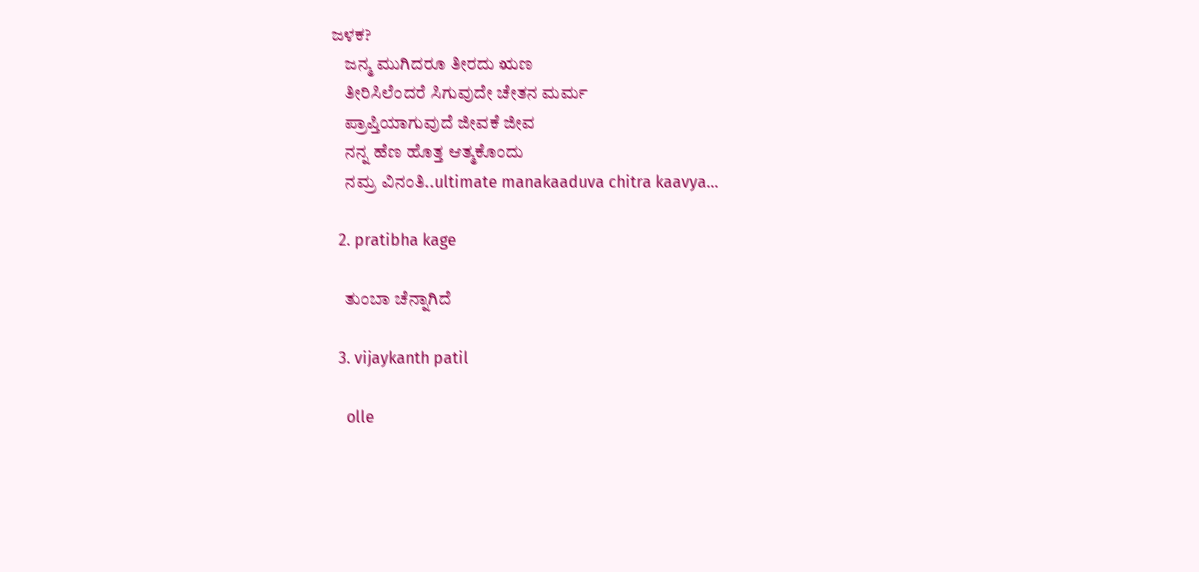ಜಳಕ?
    ಜನ್ಮ ಮುಗಿದರೂ ತೀರದು ಋಣ
    ತೀರಿಸಿಲೆಂದರೆ ಸಿಗುವುದೇ ಚೇತನ ಮರ್ಮ
    ಪ್ರಾಪ್ತಿಯಾಗುವುದೆ ಜೀವಕೆ ಜೀವ
    ನನ್ನ ಹೆಣ ಹೊತ್ತ ಆತ್ಮಕೊಂದು
    ನಮ್ರ ವಿನಂತಿ..ultimate manakaaduva chitra kaavya…

  2. pratibha kage

    ತುಂಬಾ ಚೆನ್ನಾಗಿದೆ

  3. vijaykanth patil

    olle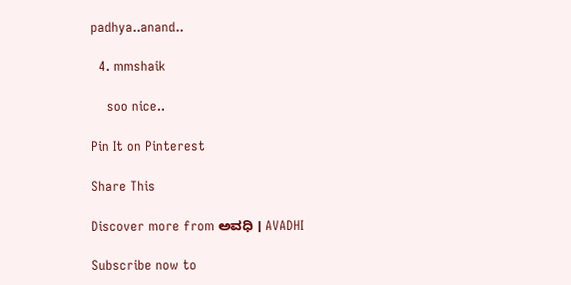padhya..anand..

  4. mmshaik

    soo nice..

Pin It on Pinterest

Share This

Discover more from ಅವಧಿ । AVADHI

Subscribe now to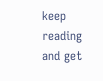keep reading and get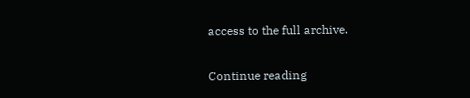access to the full archive.

Continue reading